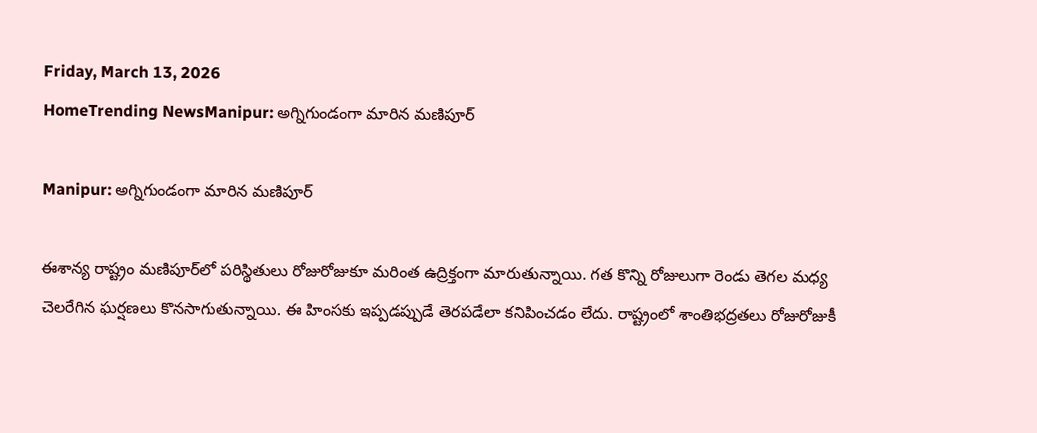Friday, March 13, 2026
HomeTrending NewsManipur: అగ్నిగుండంగా మారిన మణిపూర్

Manipur: అగ్నిగుండంగా మారిన మణిపూర్

ఈశాన్య రాష్ట్రం మణిపూర్‌లో పరిస్థితులు రోజురోజుకూ మరింత ఉద్రిక్తంగా మారుతున్నాయి. గత కొన్ని రోజులుగా రెండు తెగల మధ్య చెలరేగిన ఘర్షణలు కొనసాగుతున్నాయి. ఈ హింసకు ఇప్పడప్పుడే తెరపడేలా కనిపించడం లేదు. రాష్ట్రంలో శాంతిభద్రతలు రోజురోజుకీ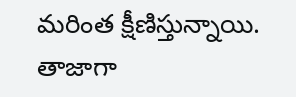మరింత క్షీణిస్తున్నాయి. తాజాగా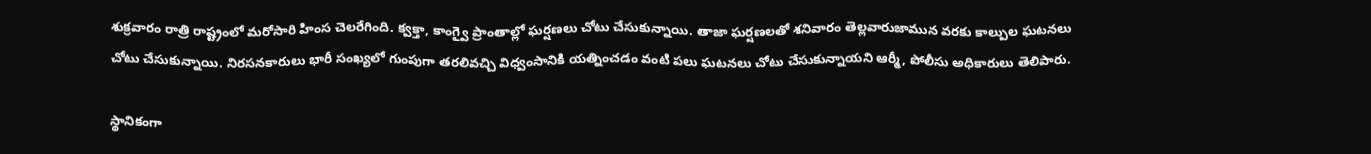శుక్రవారం రాత్రి రాష్ట్రంలో మరోసారి హింస చెలరేగింది. క్వక్తా, కాంగ్వై ప్రాంతాల్లో ఘర్షణలు చోటు చేసుకున్నాయి. తాజా ఘర్షణలతో శనివారం తెల్లవారుజామున వరకు కాల్పుల ఘటనలు చోటు చేసుకున్నాయి. నిరసనకారులు భారీ సంఖ్యలో గుంపుగా తరలివచ్చి విధ్వంసానికి యత్నించడం వంటి పలు ఘటనలు చోటు చేసుకున్నాయని ఆర్మీ, పోలీసు అధికారులు తెలిపారు.

స్థానికంగా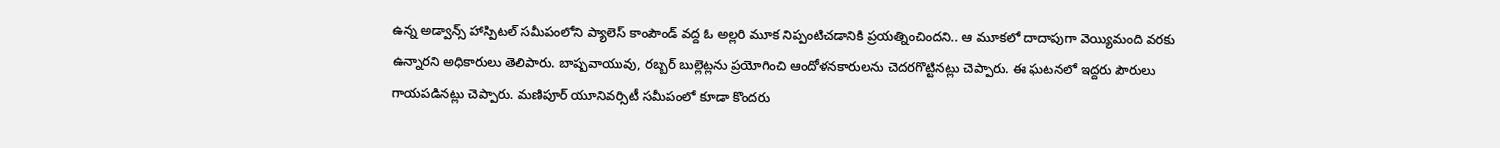ఉన్న అడ్వాన్స్ హాస్పిటల్ సమీపంలోని ప్యాలెస్ కాంపౌండ్ వద్ద ఓ అల్లరి మూక నిప్పంటిచడానికి ప్రయత్నించిందని.. ఆ మూకలో దాదాపుగా వెయ్యిమంది వరకు ఉన్నారని అధికారులు తెలిపారు. బాష్పవాయువు, రబ్బర్ బుల్లెట్లను ప్రయోగించి ఆందోళనకారులను చెదరగొట్టినట్లు చెప్పారు. ఈ ఘటనలో ఇద్దరు పౌరులు గాయపడినట్లు చెప్పారు. మణిపూర్ యూనివర్సిటీ సమీపంలో కూడా కొందరు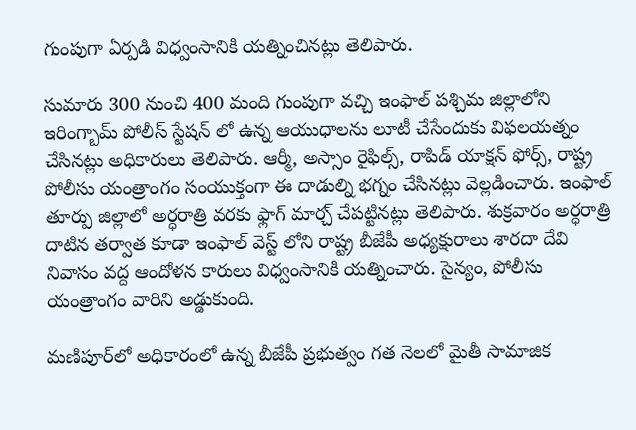గుంపుగా ఏర్పడి విధ్వంసానికి యత్నించినట్లు తెలిపారు.

సుమారు 300 నుంచి 400 మంది గుంపుగా వచ్చి ఇంఫాల్‌ పశ్చిమ జిల్లాలోని ఇరింగ్బామ్ పోలీస్ స్టేషన్ లో ఉన్న ఆయుధాలను లూటీ చేసేందుకు విఫలయత్నం చేసినట్లు అధికారులు తెలిపారు. ఆర్మీ, అస్సాం రైఫిల్స్, రాపిడ్ యాక్షన్ ఫోర్స్, రాష్ట్ర పోలీసు యంత్రాంగం సంయుక్తంగా ఈ దాడుల్ని భగ్నం చేసినట్లు వెల్లడించారు. ఇంఫాల్‌ తూర్పు జిల్లాలో అర్ధరాత్రి వరకు ఫ్లాగ్ మార్చ్ చేపట్టినట్లు తెలిపారు. శుక్రవారం అర్ధరాత్రి దాటిన తర్వాత కూడా ఇంఫాల్ వెస్ట్ లోని రాష్ట్ర బీజేపీ అధ్యక్షురాలు శారదా దేవి నివాసం వద్ద ఆందోళన కారులు విధ్వంసానికి యత్నించారు. సైన్యం, పోలీసు యంత్రాంగం వారిని అడ్డుకుంది.

మణిపూర్‌లో అధికారంలో ఉన్న బీజేపీ ప్రభుత్వం గత నెలలో మైతీ సామాజిక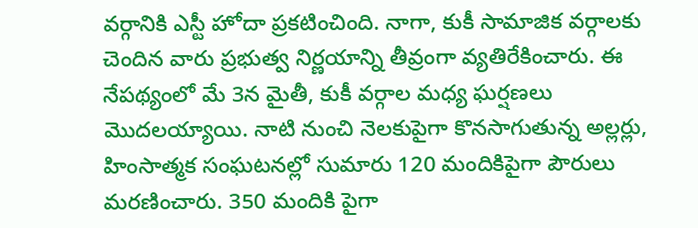వర్గానికి ఎస్టీ హోదా ప్రకటించింది. నాగా, కుకీ సామాజిక వర్గాలకు చెందిన వారు ప్రభుత్వ నిర్ణయాన్ని తీవ్రంగా వ్యతిరేకించారు. ఈ నేపథ్యంలో మే 3న మైతీ, కుకీ వర్గాల మధ్య ఘర్షణలు మొదలయ్యాయి. నాటి నుంచి నెలకుపైగా కొనసాగుతున్న అల్లర్లు, హింసాత్మక సంఘటనల్లో సుమారు 120 మందికిపైగా పౌరులు మరణించారు. 350 మందికి పైగా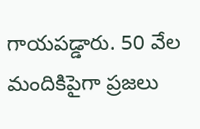గాయపడ్డారు. 50 వేల మందికిపైగా ప్రజలు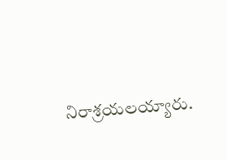నిరాశ్రయలయ్యారు.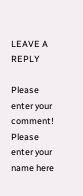LEAVE A REPLY

Please enter your comment!
Please enter your name here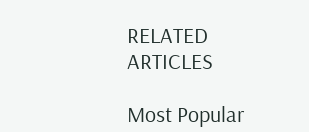RELATED ARTICLES

Most Popular